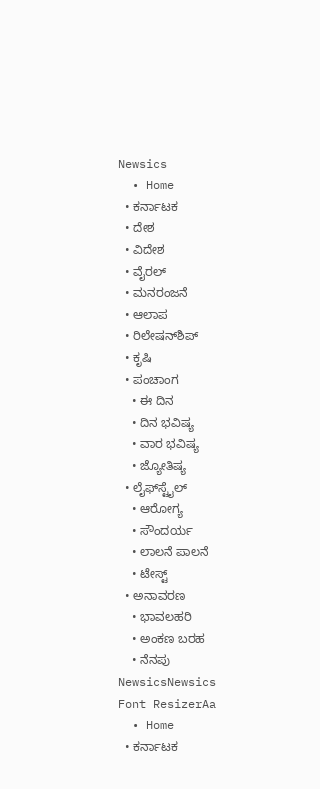Newsics
  • Home
  • ಕರ್ನಾಟಕ
  • ದೇಶ
  • ವಿದೇಶ
  • ವೈರಲ್
  • ಮನರಂಜನೆ
  • ಆಲಾಪ
  • ರಿಲೇಷನ್‌ಶಿಪ್
  • ಕೃಷಿ
  • ಪಂಚಾಂಗ
    • ಈ ದಿನ
    • ದಿನ ಭವಿಷ್ಯ
    • ವಾರ ಭವಿಷ್ಯ
    • ಜ್ಯೋತಿಷ್ಯ
  • ಲೈಫ್‌ಸ್ಟೈಲ್
    • ಆರೋಗ್ಯ
    • ಸೌಂದರ್ಯ
    • ಲಾಲನೆ ಪಾಲನೆ
    • ಟೇಸ್ಟ್
  • ಅನಾವರಣ
    • ಭಾವಲಹರಿ
    • ಅಂಕಣ ಬರಹ
    • ನೆನಪು
NewsicsNewsics
Font ResizerAa
  • Home
  • ಕರ್ನಾಟಕ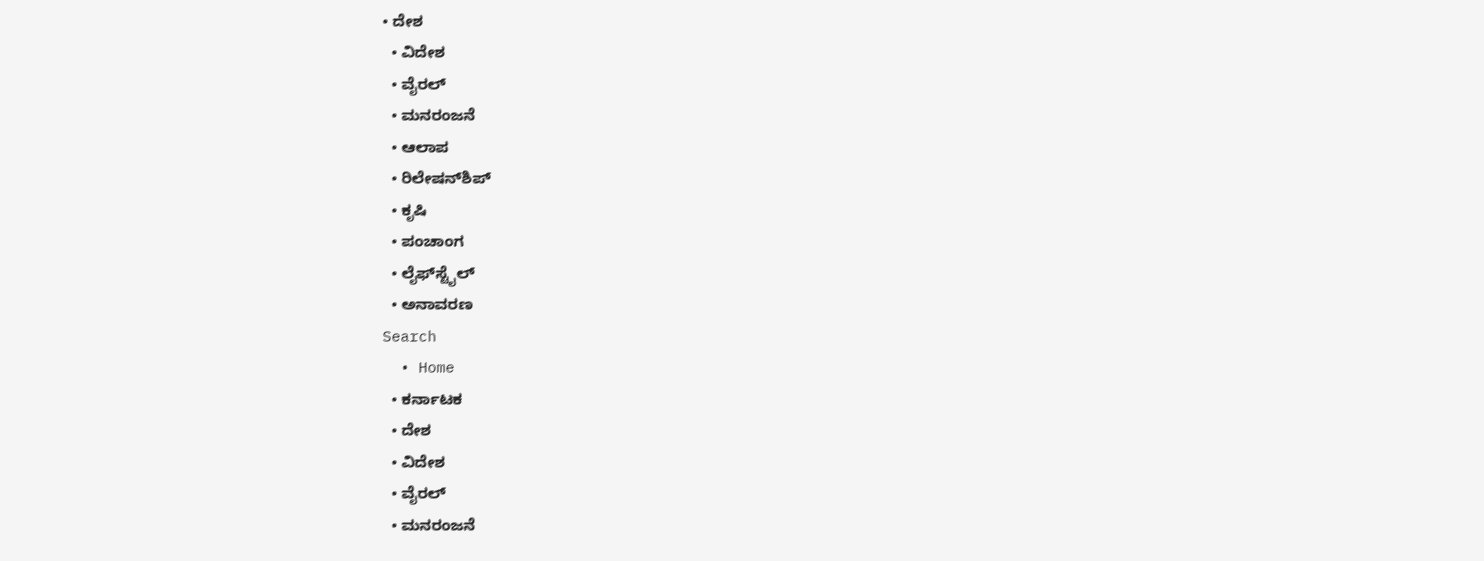• ದೇಶ
  • ವಿದೇಶ
  • ವೈರಲ್
  • ಮನರಂಜನೆ
  • ಆಲಾಪ
  • ರಿಲೇಷನ್‌ಶಿಪ್
  • ಕೃಷಿ
  • ಪಂಚಾಂಗ
  • ಲೈಫ್‌ಸ್ಟೈಲ್
  • ಅನಾವರಣ
Search
  • Home
  • ಕರ್ನಾಟಕ
  • ದೇಶ
  • ವಿದೇಶ
  • ವೈರಲ್
  • ಮನರಂಜನೆ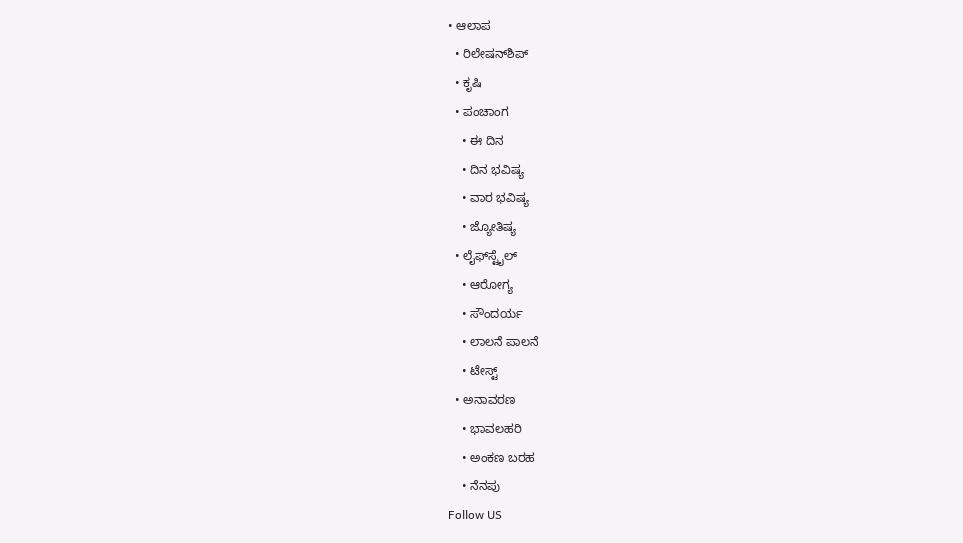• ಆಲಾಪ
  • ರಿಲೇಷನ್‌ಶಿಪ್
  • ಕೃಷಿ
  • ಪಂಚಾಂಗ
    • ಈ ದಿನ
    • ದಿನ ಭವಿಷ್ಯ
    • ವಾರ ಭವಿಷ್ಯ
    • ಜ್ಯೋತಿಷ್ಯ
  • ಲೈಫ್‌ಸ್ಟೈಲ್
    • ಆರೋಗ್ಯ
    • ಸೌಂದರ್ಯ
    • ಲಾಲನೆ ಪಾಲನೆ
    • ಟೇಸ್ಟ್
  • ಅನಾವರಣ
    • ಭಾವಲಹರಿ
    • ಅಂಕಣ ಬರಹ
    • ನೆನಪು
Follow US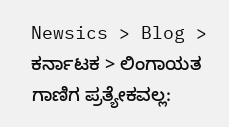Newsics > Blog > ಕರ್ನಾಟಕ > ಲಿಂಗಾಯತ ಗಾಣಿಗ ಪ್ರತ್ಯೇಕವಲ್ಲ: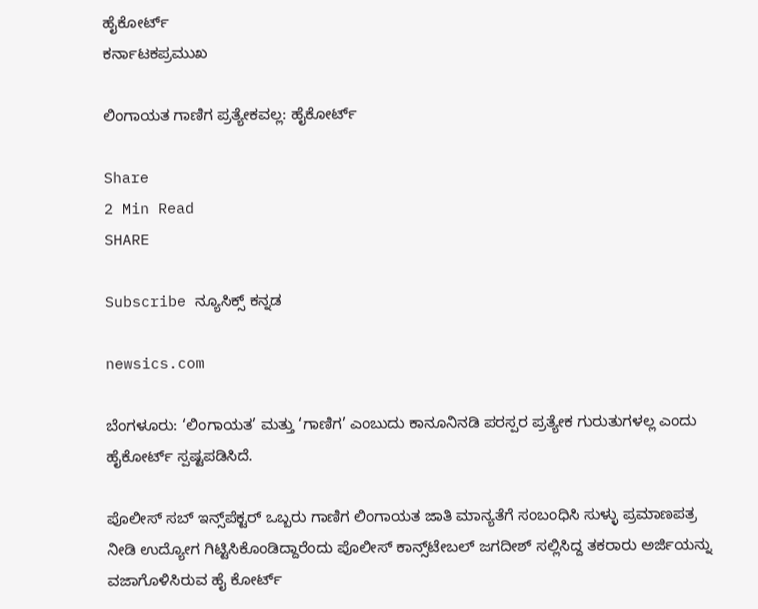ಹೈಕೋರ್ಟ್
ಕರ್ನಾಟಕಪ್ರಮುಖ

ಲಿಂಗಾಯತ ಗಾಣಿಗ ಪ್ರತ್ಯೇಕವಲ್ಲ: ಹೈಕೋರ್ಟ್

Share
2 Min Read
SHARE

Subscribe ನ್ಯೂಸಿಕ್ಸ್ ಕನ್ನಡ

newsics.com

ಬೆಂಗಳೂರು: ‘ಲಿಂಗಾಯತ’ ಮತ್ತು ‘ಗಾಣಿಗ’ ಎಂಬುದು ಕಾನೂನಿನಡಿ ಪರಸ್ಪರ ಪ್ರತ್ಯೇಕ ಗುರುತುಗಳಲ್ಲ ಎಂದು ಹೈಕೋರ್ಟ್ ಸ್ಪಷ್ಟಪಡಿಸಿದೆ.

ಪೊಲೀಸ್‌ ಸಬ್‌ ಇನ್ಸ್‌ಪೆಕ್ಟರ್ ಒಬ್ಬರು ಗಾಣಿಗ ಲಿಂಗಾಯತ ಜಾತಿ ಮಾನ್ಯತೆಗೆ ಸಂಬಂಧಿಸಿ ಸುಳ್ಳು ಪ್ರಮಾಣಪತ್ರ ನೀಡಿ ಉದ್ಯೋಗ ಗಿಟ್ಟಿಸಿಕೊಂಡಿದ್ದಾರೆಂದು ಪೊಲೀಸ್ ಕಾನ್ಸ್‌ಟೇಬಲ್ ಜಗದೀಶ್ ಸಲ್ಲಿಸಿದ್ದ ತಕರಾರು ಅರ್ಜಿಯನ್ನು ವಜಾಗೊಳಿಸಿರುವ ಹೈ ಕೋರ್ಟ್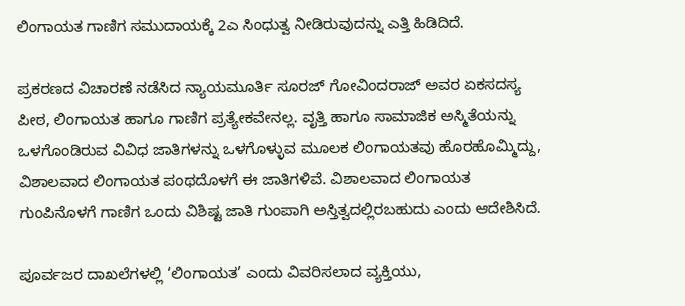ಲಿಂಗಾಯತ ಗಾಣಿಗ ಸಮುದಾಯಕ್ಕೆ 2ಎ ಸಿಂಧುತ್ವ ನೀಡಿರುವುದನ್ನು ಎತ್ತಿ ಹಿಡಿದಿದೆ.

ಪ್ರಕರಣದ ವಿಚಾರಣೆ ನಡೆಸಿದ ನ್ಯಾಯಮೂರ್ತಿ ಸೂರಜ್ ಗೋವಿಂದರಾಜ್ ಅವರ ಏಕಸದಸ್ಯ ಪೀಠ, ಲಿಂಗಾಯತ ಹಾಗೂ ಗಾಣಿಗ ಪ್ರತ್ಯೇಕವೇನಲ್ಲ. ವೃತ್ತಿ ಹಾಗೂ ಸಾಮಾಜಿಕ ಅಸ್ಮಿತೆಯನ್ನು ಒಳಗೊಂಡಿರುವ ವಿವಿಧ ಜಾತಿಗಳನ್ನು ಒಳಗೊಳ್ಳುವ ಮೂಲಕ ಲಿಂಗಾಯತವು ಹೊರಹೊಮ್ಮಿದ್ದು, ವಿಶಾಲವಾದ ಲಿಂಗಾಯತ ಪಂಥದೊಳಗೆ ಈ ಜಾತಿಗಳಿವೆ. ವಿಶಾಲವಾದ ಲಿಂಗಾಯತ ಗುಂಪಿನೊಳಗೆ ಗಾಣಿಗ ಒಂದು ವಿಶಿಷ್ಟ ಜಾತಿ ಗುಂಪಾಗಿ ಅಸ್ತಿತ್ವದಲ್ಲಿರಬಹುದು ಎಂದು ಆದೇಶಿಸಿದೆ.

ಪೂರ್ವಜರ ದಾಖಲೆಗಳಲ್ಲಿ ‘ಲಿಂಗಾಯತ’ ಎಂದು ವಿವರಿಸಲಾದ ವ್ಯಕ್ತಿಯು,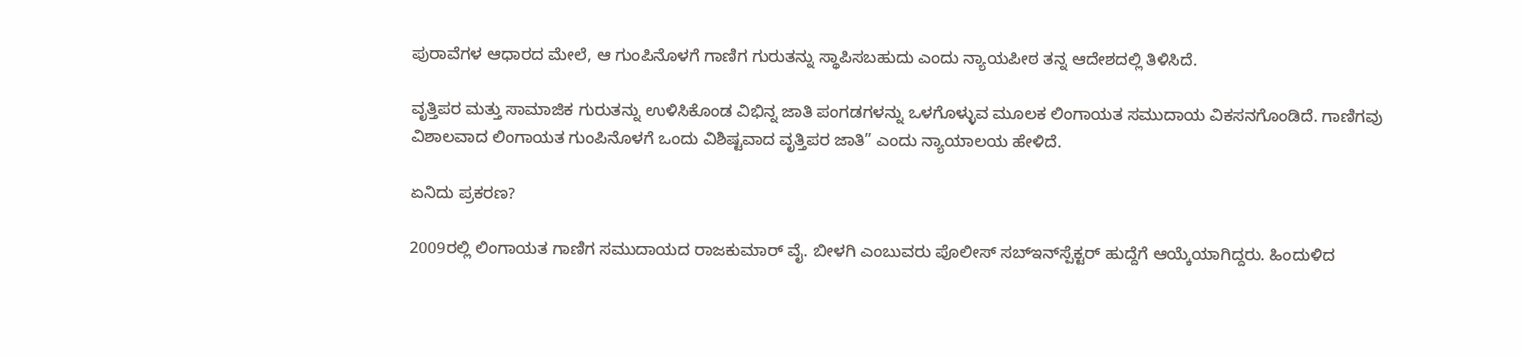ಪುರಾವೆಗಳ ಆಧಾರದ ಮೇಲೆ, ಆ ಗುಂಪಿನೊಳಗೆ ಗಾಣಿಗ ಗುರುತನ್ನು ಸ್ಥಾಪಿಸಬಹುದು ಎಂದು ನ್ಯಾಯಪೀಠ ತನ್ನ ಆದೇಶದಲ್ಲಿ ತಿಳಿಸಿದೆ.

ವೃತ್ತಿಪರ ಮತ್ತು ಸಾಮಾಜಿಕ ಗುರುತನ್ನು ಉಳಿಸಿಕೊಂಡ ವಿಭಿನ್ನ ಜಾತಿ ಪಂಗಡಗಳನ್ನು ಒಳಗೊಳ್ಳುವ ಮೂಲಕ ಲಿಂಗಾಯತ ಸಮುದಾಯ ವಿಕಸನಗೊಂಡಿದೆ. ಗಾಣಿಗವು ವಿಶಾಲವಾದ ಲಿಂಗಾಯತ ಗುಂಪಿನೊಳಗೆ ಒಂದು ವಿಶಿಷ್ಟವಾದ ವೃತ್ತಿಪರ ಜಾತಿ” ಎಂದು ನ್ಯಾಯಾಲಯ ಹೇಳಿದೆ.

ಏನಿದು ಪ್ರಕರಣ?

2009ರಲ್ಲಿ ಲಿಂಗಾಯತ ಗಾಣಿಗ ಸಮುದಾಯದ ರಾಜಕುಮಾ‌ರ್ ವೈ. ಬೀಳಗಿ ಎಂಬುವರು ಪೊಲೀಸ್ ಸಬ್‌ಇನ್‌ಸ್ಪೆಕ್ಟರ್ ಹುದ್ದೆಗೆ ಆಯ್ಕೆಯಾಗಿದ್ದರು. ಹಿಂದುಳಿದ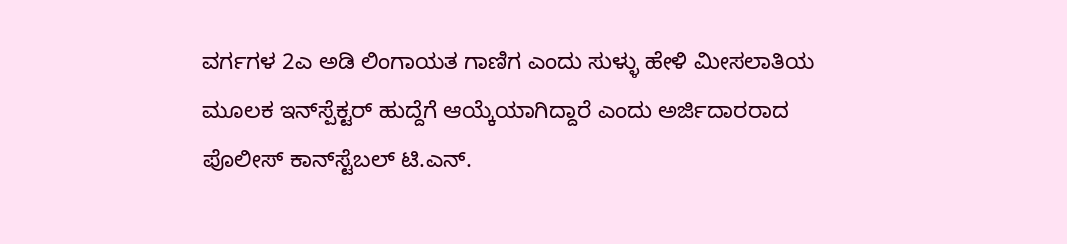ವರ್ಗಗಳ 2ಎ ಅಡಿ ಲಿಂಗಾಯತ ಗಾಣಿಗ ಎಂದು ಸುಳ್ಳು ಹೇಳಿ ಮೀಸಲಾತಿಯ ಮೂಲಕ ಇನ್‌ಸ್ಪೆಕ್ಟ‌ರ್ ಹುದ್ದೆಗೆ ಆಯ್ಕೆಯಾಗಿದ್ದಾರೆ ಎಂದು ಅರ್ಜಿದಾರರಾದ ಪೊಲೀಸ್‌ ಕಾನ್‌ಸ್ಟೆಬಲ್ ಟಿ.ಎನ್.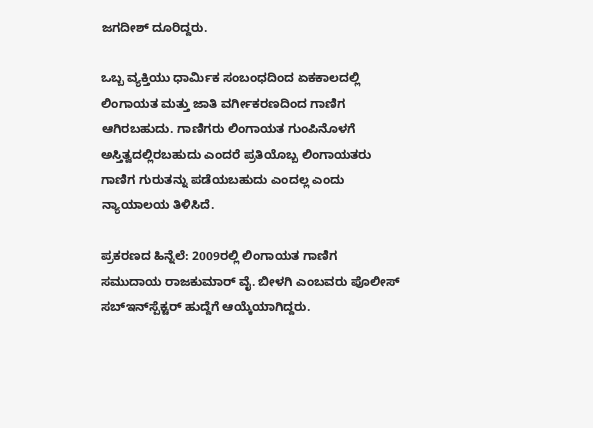ಜಗದೀಶ್ ದೂರಿದ್ದರು.

ಒಬ್ಬ ವ್ಯಕ್ತಿಯು ಧಾರ್ಮಿಕ ಸಂಬಂಧದಿಂದ ಏಕಕಾಲದಲ್ಲಿ ಲಿಂಗಾಯತ ಮತ್ತು ಜಾತಿ ವರ್ಗೀಕರಣದಿಂದ ಗಾಣಿಗ ಆಗಿರಬಹುದು. ಗಾಣಿಗರು ಲಿಂಗಾಯತ ಗುಂಪಿನೊಳಗೆ ಅಸ್ತಿತ್ವದಲ್ಲಿರಬಹುದು ಎಂದರೆ ಪ್ರತಿಯೊಬ್ಬ ಲಿಂಗಾಯತರು ಗಾಣಿಗ ಗುರುತನ್ನು ಪಡೆಯಬಹುದು ಎಂದಲ್ಲ ಎಂದು ನ್ಯಾಯಾಲಯ ತಿಳಿಸಿದೆ.

ಪ್ರಕರಣದ ಹಿನ್ನೆಲೆ: 2009ರಲ್ಲಿ ಲಿಂಗಾಯತ ಗಾಣಿಗ ಸಮುದಾಯ ರಾಜಕುಮಾರ್ ವೈ. ಬೀಳಗಿ ಎಂಬವರು ಪೊಲೀಸ್‌ ಸಬ್‌ಇನ್‌ಸ್ಪೆಕ್ಟರ್ ಹುದ್ದೆಗೆ ಆಯ್ಕೆಯಾಗಿದ್ದರು.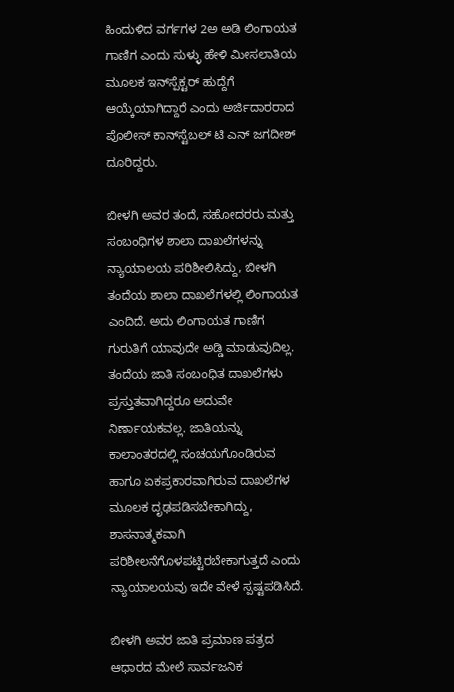ಹಿಂದುಳಿದ ವರ್ಗಗಳ 2ಅ ಅಡಿ ಲಿಂಗಾಯತ ಗಾಣಿಗ ಎಂದು ಸುಳ್ಳು ಹೇಳಿ ಮೀಸಲಾತಿಯ ಮೂಲಕ ಇನ್‌ಸ್ಪೆಕ್ಟರ್ ಹುದ್ದೆಗೆ ಆಯ್ಕೆಯಾಗಿದ್ದಾರೆ ಎಂದು ಅರ್ಜಿದಾರರಾದ ಪೊಲೀಸ್ ಕಾನ್‌ಸ್ಟೆಬಲ್ ಟಿ ಎನ್ ಜಗದೀಶ್ ದೂರಿದ್ದರು.

ಬೀಳಗಿ ಅವರ ತಂದೆ, ಸಹೋದರರು ಮತ್ತು ಸಂಬಂಧಿಗಳ ಶಾಲಾ ದಾಖಲೆಗಳನ್ನು ನ್ಯಾಯಾಲಯ ಪರಿಶೀಲಿಸಿದ್ದು, ಬೀಳಗಿ ತಂದೆಯ ಶಾಲಾ ದಾಖಲೆಗಳಲ್ಲಿ ಲಿಂಗಾಯತ ಎಂದಿದೆ. ಅದು ಲಿಂಗಾಯತ ಗಾಣಿಗ ಗುರುತಿಗೆ ಯಾವುದೇ ಅಡ್ಡಿ ಮಾಡುವುದಿಲ್ಲ. ತಂದೆಯ ಜಾತಿ ಸಂಬಂಧಿತ ದಾಖಲೆಗಳು ಪ್ರಸ್ತುತವಾಗಿದ್ದರೂ ಅದುವೇ ನಿರ್ಣಾಯಕವಲ್ಲ. ಜಾತಿಯನ್ನು ಕಾಲಾಂತರದಲ್ಲಿ ಸಂಚಯಗೊಂಡಿರುವ ಹಾಗೂ ಏಕಪ್ರಕಾರವಾಗಿರುವ ದಾಖಲೆಗಳ ಮೂಲಕ ದೃಢಪಡಿಸಬೇಕಾಗಿದ್ದು, ಶಾಸನಾತ್ಮಕವಾಗಿ ಪರಿಶೀಲನೆಗೊಳಪಟ್ಟಿರಬೇಕಾಗುತ್ತದೆ ಎಂದು ನ್ಯಾಯಾಲಯವು ಇದೇ ವೇಳೆ ಸ್ಪಷ್ಟಪಡಿಸಿದೆ.

ಬೀಳಗಿ ಅವರ ಜಾತಿ ಪ್ರಮಾಣ ಪತ್ರದ ಆಧಾರದ ಮೇಲೆ ಸಾರ್ವಜನಿಕ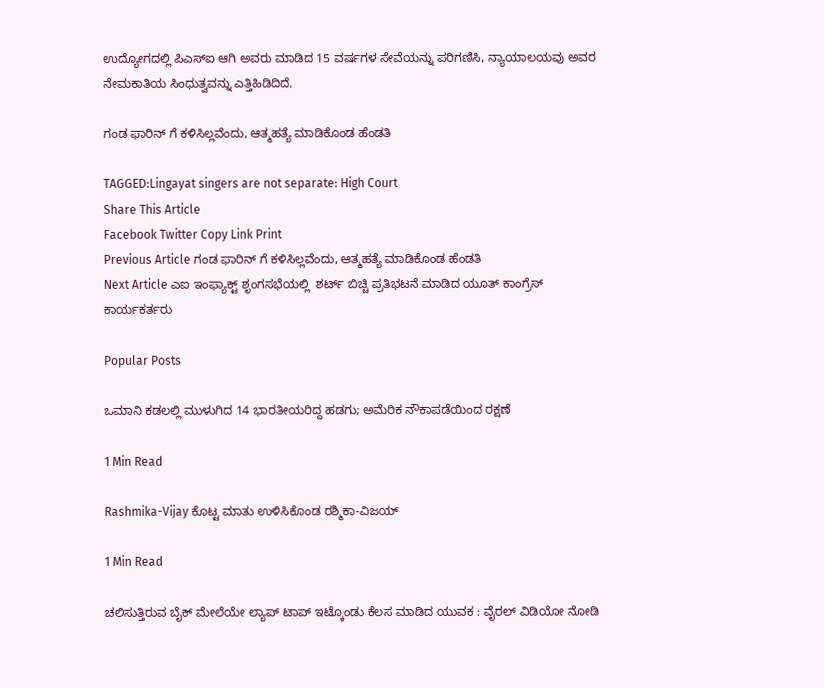ಉದ್ಯೋಗದಲ್ಲಿ ಪಿಎಸ್‌ಐ ಆಗಿ ಅವರು ಮಾಡಿದ 15 ವರ್ಷಗಳ ಸೇವೆಯನ್ನು ಪರಿಗಣಿಸಿ, ನ್ಯಾಯಾಲಯವು ಅವರ ನೇಮಕಾತಿಯ ಸಿಂಧುತ್ವವನ್ನು ಎತ್ತಿಹಿಡಿದಿದೆ.

ಗಂಡ ಫಾರಿನ್ ಗೆ ಕಳಿಸಿಲ್ಲವೆಂದು, ಆತ್ಮಹತ್ಯೆ ಮಾಡಿಕೊಂಡ ಹೆಂಡತಿ

TAGGED:Lingayat singers are not separate: High Court
Share This Article
Facebook Twitter Copy Link Print
Previous Article ಗಂಡ ಫಾರಿನ್ ಗೆ ಕಳಿಸಿಲ್ಲವೆಂದು, ಆತ್ಮಹತ್ಯೆ ಮಾಡಿಕೊಂಡ ಹೆಂಡತಿ
Next Article ಎಐ ಇಂಫ್ಯಾಕ್ಟ್ ಶೃಂಗಸಭೆಯಲ್ಲಿ  ಶರ್ಟ್ ಬಿಚ್ಚಿ ಪ್ರತಿಭಟನೆ ಮಾಡಿದ ಯೂತ್ ಕಾಂಗ್ರೆಸ್ ಕಾರ್ಯಕರ್ತರು

Popular Posts

ಒಮಾನಿ ಕಡಲಲ್ಲಿ ಮುಳುಗಿದ 14 ಭಾರತೀಯರಿದ್ದ ಹಡಗು; ಅಮೆರಿಕ ನೌಕಾಪಡೆಯಿಂದ ರಕ್ಷಣೆ

1 Min Read

Rashmika-Vijay ಕೊಟ್ಟ ಮಾತು ಉಳಿಸಿಕೊಂಡ ರಶ್ಮಿಕಾ-ವಿಜಯ್

1 Min Read

ಚಲಿಸುತ್ತಿರುವ ಬೈಕ್ ಮೇಲೆಯೇ ಲ್ಯಾಪ್ ಟಾಪ್ ಇಟ್ಕೊಂಡು ಕೆಲಸ ಮಾಡಿದ ಯುವಕ : ವೈರಲ್ ವಿಡಿಯೋ ನೋಡಿ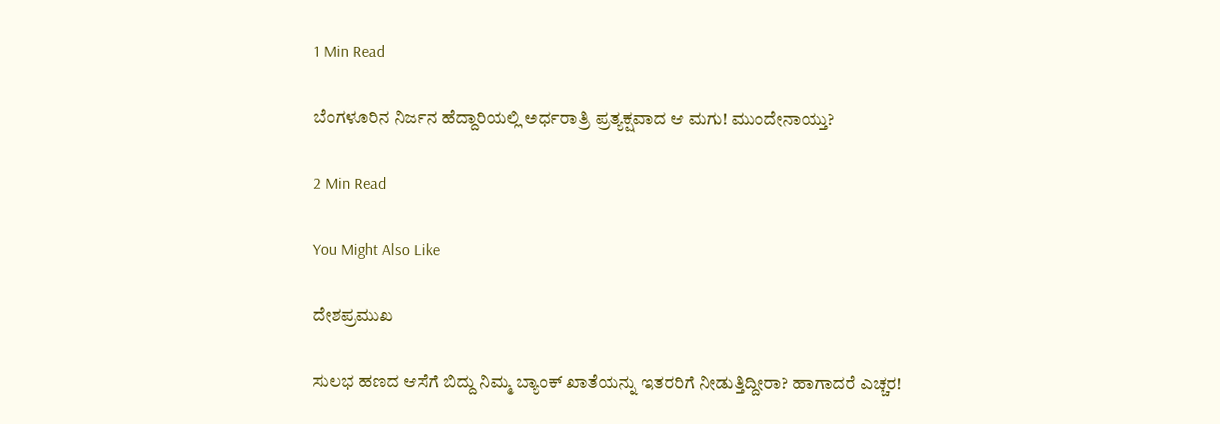1 Min Read

ಬೆಂಗಳೂರಿನ ನಿರ್ಜನ ಹೆದ್ದಾರಿಯಲ್ಲಿ ಅರ್ಧರಾತ್ರಿ ಪ್ರತ್ಯಕ್ಷವಾದ ಆ ಮಗು! ಮುಂದೇನಾಯ್ತು?

2 Min Read

You Might Also Like

ದೇಶಪ್ರಮುಖ

ಸುಲಭ ಹಣದ ಆಸೆಗೆ ಬಿದ್ದು ನಿಮ್ಮ ಬ್ಯಾಂಕ್ ಖಾತೆಯನ್ನು ಇತರರಿಗೆ ನೀಡುತ್ತಿದ್ದೀರಾ? ಹಾಗಾದರೆ ಎಚ್ಚರ!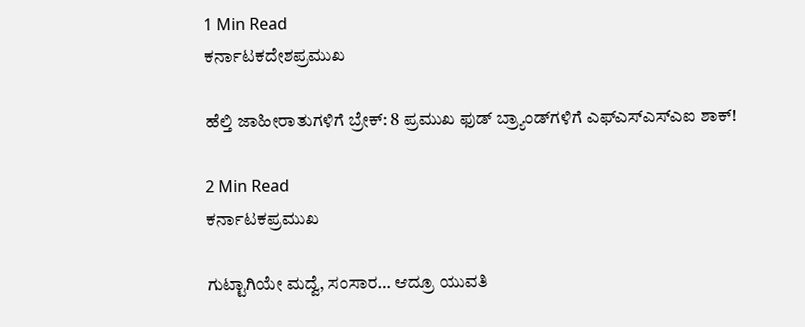1 Min Read
ಕರ್ನಾಟಕದೇಶಪ್ರಮುಖ

ಹೆಲ್ತಿ ಜಾಹೀರಾತುಗಳಿಗೆ ಬ್ರೇಕ್: 8 ಪ್ರಮುಖ ಫುಡ್ ಬ್ರ್ಯಾಂಡ್‌ಗಳಿಗೆ ಎಫ್‌ಎಸ್‌ಎಸ್‌ಎಐ ಶಾಕ್!

2 Min Read
ಕರ್ನಾಟಕಪ್ರಮುಖ

ಗುಟ್ಟಾಗಿಯೇ ಮದ್ವೆ, ಸಂಸಾರ… ಆದ್ರೂ ಯುವತಿ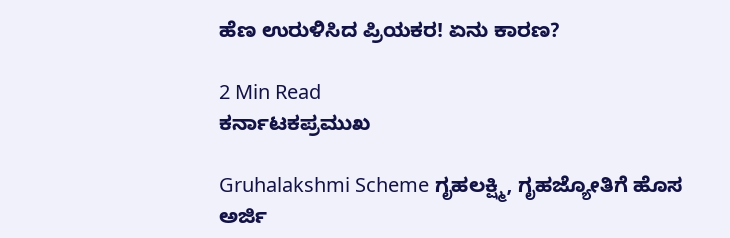ಹೆಣ ಉರುಳಿಸಿದ ಪ್ರಿಯಕರ! ಏನು ಕಾರಣ?

2 Min Read
ಕರ್ನಾಟಕಪ್ರಮುಖ

Gruhalakshmi Scheme ಗೃಹಲಕ್ಷ್ಮಿ, ಗೃಹಜ್ಯೋತಿಗೆ ಹೊಸ ಅರ್ಜಿ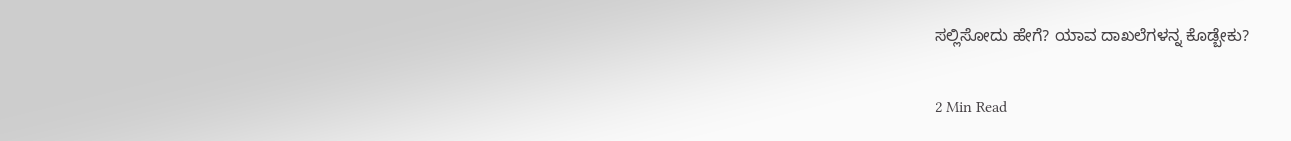ಸಲ್ಲಿಸೋದು ಹೇಗೆ? ಯಾವ ದಾಖಲೆಗಳನ್ನ ಕೊಡ್ಬೇಕು?

2 Min Read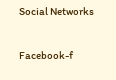Social Networks

Facebook-f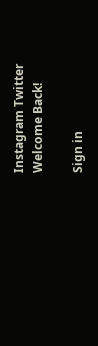Instagram Twitter
Welcome Back!

Sign in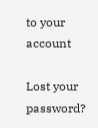to your account

Lost your password?